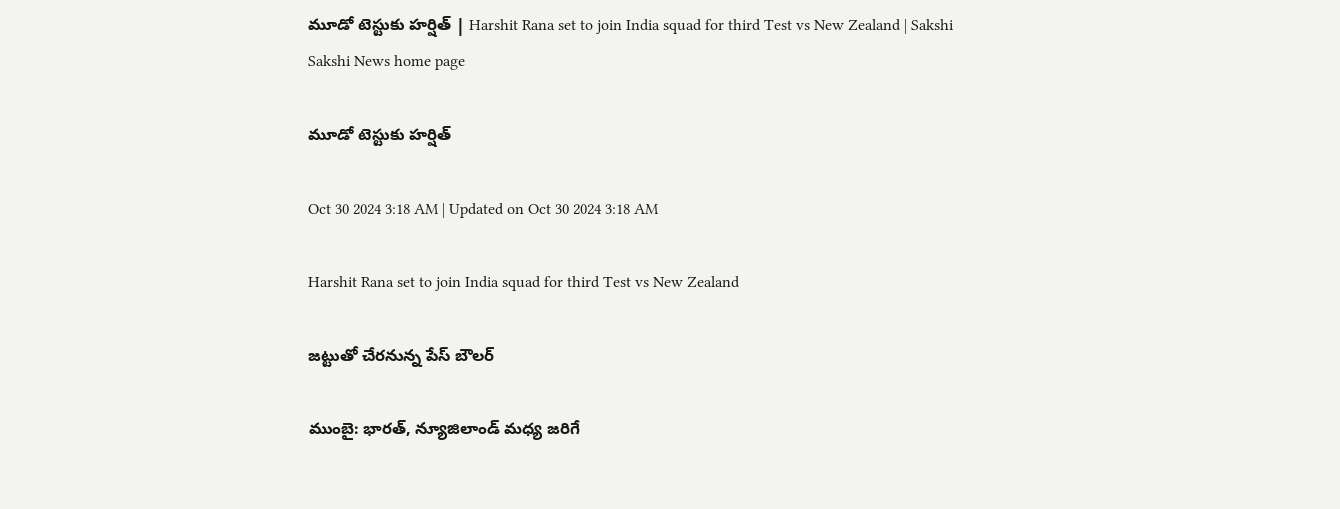మూడో టెస్టుకు హర్షిత్‌ | Harshit Rana set to join India squad for third Test vs New Zealand | Sakshi
Sakshi News home page

మూడో టెస్టుకు హర్షిత్‌

Oct 30 2024 3:18 AM | Updated on Oct 30 2024 3:18 AM

Harshit Rana set to join India squad for third Test vs New Zealand

జట్టుతో చేరనున్న పేస్‌ బౌలర్‌

ముంబై: భారత్, న్యూజిలాండ్‌ మధ్య జరిగే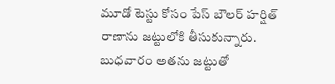మూడో టెస్టు కోసం పేస్‌ బౌలర్‌ హర్షిత్‌ రాణాను జట్టులోకి తీసుకున్నారు. బుధవారం అతను జట్టుతో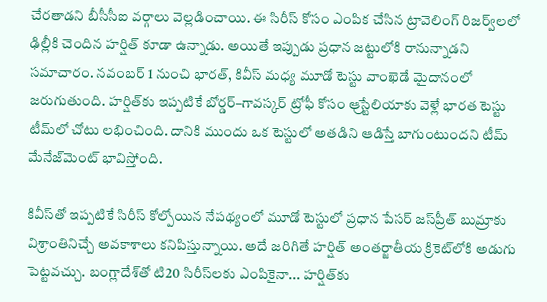చేరతాడని బీసీసీఐ వర్గాలు వెల్లడించాయి. ఈ సిరీస్‌ కోసం ఎంపిక చేసిన ట్రావెలింగ్‌ రిజర్వ్‌లలో ఢిల్లీకి చెందిన హర్షిత్‌ కూడా ఉన్నాడు. అయితే ఇప్పుడు ప్రధాన జట్టులోకి రానున్నాడని సమాచారం. నవంబర్‌ 1 నుంచి భారత్, కివీస్‌ మధ్య మూడో టెస్టు వాంఖెడే మైదానంలో జరుగుతుంది. హర్షిత్‌కు ఇప్పటికే బోర్డర్‌–గావస్కర్‌ ట్రోఫీ కోసం ఆ్రస్టేలియాకు వెళ్లే భారత టెస్టు టీమ్‌లో చోటు లభించింది. దానికి ముందు ఒక టెస్టులో అతడిని ఆడిస్తే బాగుంటుందని టీమ్‌ మేనేజ్‌మెంట్‌ భావిస్తోంది.

కివీస్‌తో ఇప్పటికే సిరీస్‌ కోల్పోయిన నేపథ్యంలో మూడో టెస్టులో ప్రధాన పేసర్‌ జస్‌ప్రీత్‌ బుమ్రాకు విశ్రాంతినిచ్చే అవకాశాలు కనిపిస్తున్నాయి. అదే జరిగితే హర్షిత్‌ అంతర్జాతీయ క్రికెట్‌లోకి అడుగు పెట్టవచ్చు. బంగ్లాదేశ్‌తో టి20 సిరీస్‌లకు ఎంపికైనా... హర్షిత్‌కు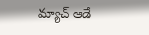మ్యాచ్‌ ఆడే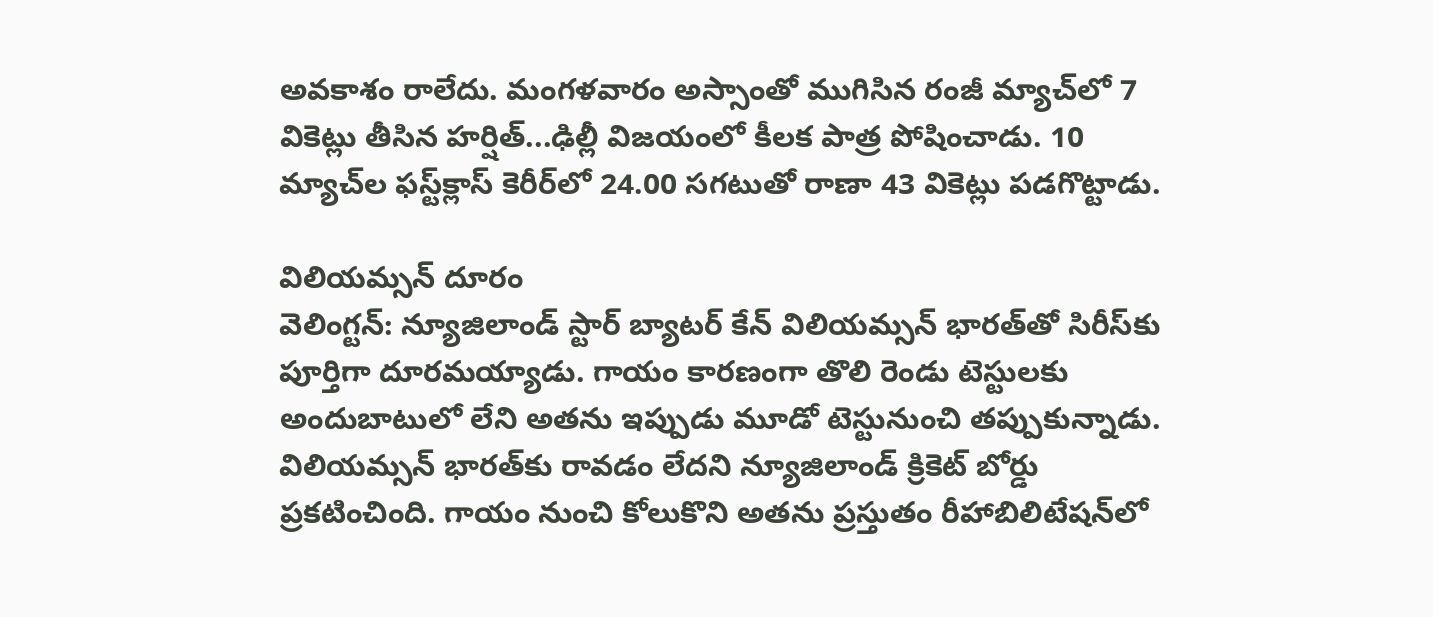అవకాశం రాలేదు. మంగళవారం అస్సాంతో ముగిసిన రంజీ మ్యాచ్‌లో 7 వికెట్లు తీసిన హర్షిత్‌...ఢిల్లీ విజయంలో కీలక పాత్ర పోషించాడు. 10 మ్యాచ్‌ల ఫస్ట్‌క్లాస్‌ కెరీర్‌లో 24.00 సగటుతో రాణా 43 వికెట్లు పడగొట్టాడు.

విలియమ్సన్‌ దూరం
వెలింగ్టన్‌: న్యూజిలాండ్‌ స్టార్‌ బ్యాటర్‌ కేన్‌ విలియమ్సన్‌ భారత్‌తో సిరీస్‌కు పూర్తిగా దూరమయ్యాడు. గాయం కారణంగా తొలి రెండు టెస్టులకు అందుబాటులో లేని అతను ఇప్పుడు మూడో టెస్టునుంచి తప్పుకున్నాడు. విలియమ్సన్‌ భారత్‌కు రావడం లేదని న్యూజిలాండ్‌ క్రికెట్‌ బోర్డు ప్రకటించింది. గాయం నుంచి కోలుకొని అతను ప్రస్తుతం రీహాబిలిటేషన్‌లో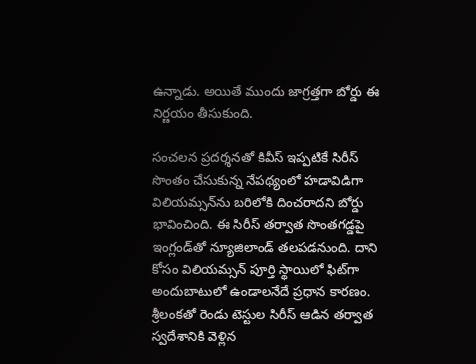ఉన్నాడు. అయితే ముందు జాగ్రత్తగా బోర్డు ఈ నిర్ణయం తీసుకుంది.

సంచలన ప్రదర్శనతో కివీస్‌ ఇప్పటికే సిరీస్‌ సొంతం చేసుకున్న నేపథ్యంలో హడావిడిగా విలియమ్సన్‌ను బరిలోకి దించరాదని బోర్డు భావించింది. ఈ సిరీస్‌ తర్వాత సొంతగడ్డపై ఇంగ్లండ్‌తో న్యూజిలాండ్‌ తలపడనుంది. దాని కోసం విలియమ్సన్‌ పూర్తి స్థాయిలో ఫిట్‌గా అందుబాటులో ఉండాలనేదే ప్రధాన కారణం. శ్రీలంకతో రెండు టెస్టుల సిరీస్‌ ఆడిన తర్వాత స్వదేశానికి వెళ్లిన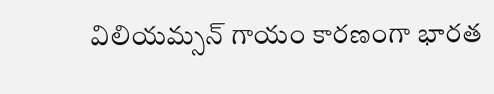విలియమ్సన్‌ గాయం కారణంగా భారత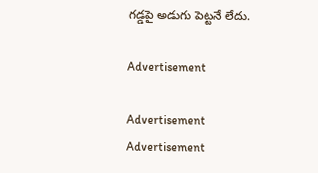గడ్డపై అడుగు పెట్టనే లేదు.

Advertisement

Advertisement
Advertisement